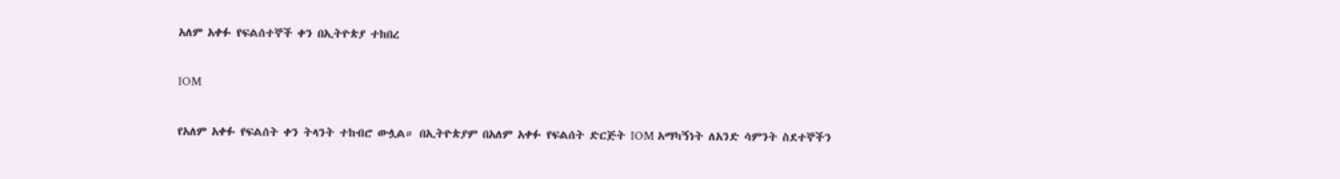አለም አቀፉ የፍልሰተኞች ቀን በኢትዮጵያ ተከበረ

IOM

የአለም አቀፉ የፍልሰት ቀን ትላንት ተከብሮ ውሏል። በኢትዮጵያም በአለም አቀፉ የፍልሰት ድርጅት IOM አማካኝነት ለአንድ ሳምንት ስደተኞችን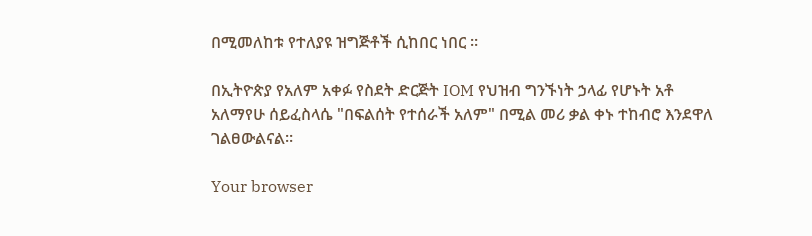በሚመለከቱ የተለያዩ ዝግጅቶች ሲከበር ነበር ።

በኢትዮጵያ የአለም አቀፉ የስደት ድርጅት IOM የህዝብ ግንኙነት ኃላፊ የሆኑት አቶ አለማየሁ ሰይፈስላሴ "በፍልሰት የተሰራች አለም" በሚል መሪ ቃል ቀኑ ተከብሮ እንደዋለ ገልፀውልናል።

Your browser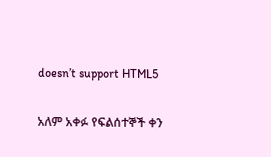doesn’t support HTML5

አለም አቀፉ የፍልሰተኞች ቀን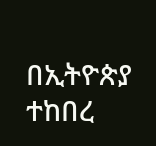በኢትዮጵያ ተከበረ